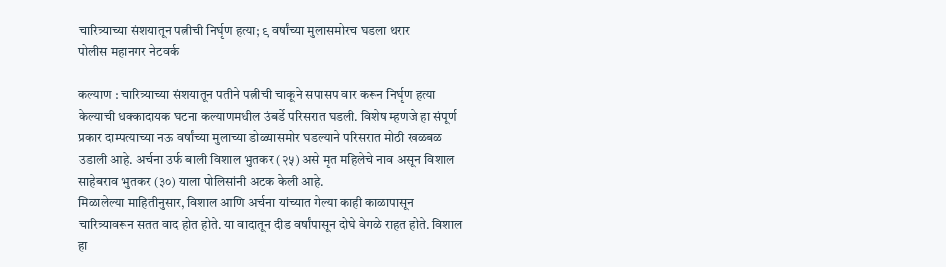चारित्र्याच्या संशयातून पत्नीची निर्घृण हत्या; ९ वर्षांच्या मुलासमोरच घडला थरार
पोलीस महानगर नेटवर्क

कल्याण : चारित्र्याच्या संशयातून पतीने पत्नीची चाकूने सपासप वार करून निर्घृण हत्या केल्याची धक्कादायक घटना कल्याणमधील उंबर्डे परिसरात घडली. विशेष म्हणजे हा संपूर्ण प्रकार दाम्पत्याच्या नऊ वर्षांच्या मुलाच्या डोळ्यासमोर घडल्याने परिसरात मोठी खळबळ उडाली आहे. अर्चना उर्फ बाली विशाल भुतकर (२५) असे मृत महिलेचे नाव असून विशाल साहेबराव भुतकर (३०) याला पोलिसांनी अटक केली आहे.
मिळालेल्या माहितीनुसार, विशाल आणि अर्चना यांच्यात गेल्या काही काळापासून चारित्र्यावरून सतत वाद होत होते. या वादातून दीड वर्षांपासून दोघे वेगळे राहत होते. विशाल हा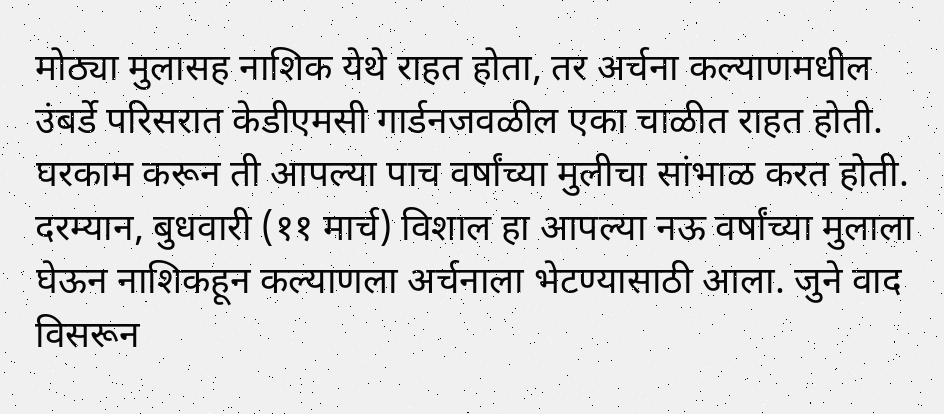मोठ्या मुलासह नाशिक येथे राहत होता, तर अर्चना कल्याणमधील उंबर्डे परिसरात केडीएमसी गार्डनजवळील एका चाळीत राहत होती. घरकाम करून ती आपल्या पाच वर्षांच्या मुलीचा सांभाळ करत होती.
दरम्यान, बुधवारी (११ मार्च) विशाल हा आपल्या नऊ वर्षांच्या मुलाला घेऊन नाशिकहून कल्याणला अर्चनाला भेटण्यासाठी आला. जुने वाद विसरून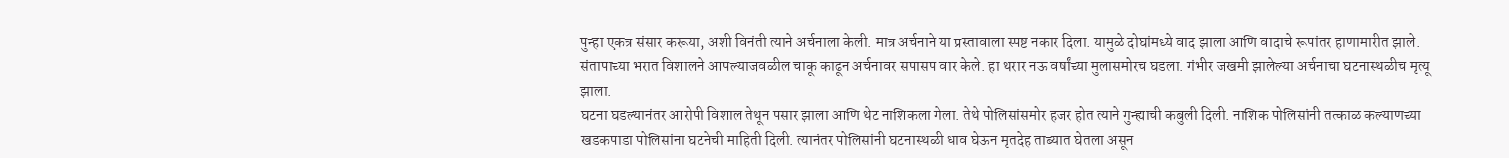पुन्हा एकत्र संसार करूया, अशी विनंती त्याने अर्चनाला केली. मात्र अर्चनाने या प्रस्तावाला स्पष्ट नकार दिला. यामुळे दोघांमध्ये वाद झाला आणि वादाचे रूपांतर हाणामारीत झाले.
संतापाच्या भरात विशालने आपल्याजवळील चाकू काढून अर्चनावर सपासप वार केले. हा थरार नऊ वर्षांच्या मुलासमोरच घडला. गंभीर जखमी झालेल्या अर्चनाचा घटनास्थळीच मृत्यू झाला.
घटना घडल्यानंतर आरोपी विशाल तेथून पसार झाला आणि थेट नाशिकला गेला. तेथे पोलिसांसमोर हजर होत त्याने गुन्ह्याची कबुली दिली. नाशिक पोलिसांनी तत्काळ कल्याणच्या खडकपाडा पोलिसांना घटनेची माहिती दिली. त्यानंतर पोलिसांनी घटनास्थळी धाव घेऊन मृतदेह ताब्यात घेतला असून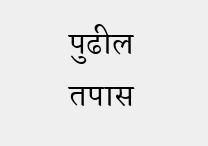पुढील तपास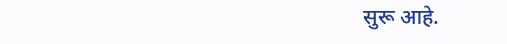सुरू आहे.